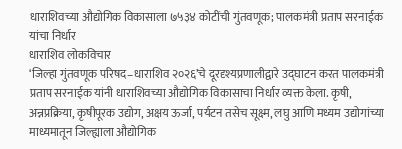धाराशिवच्या औद्योगिक विकासाला ७५३४ कोटींची गुंतवणूक; पालकमंत्री प्रताप सरनाईक यांचा निर्धार
धाराशिव लोकविचार
‘जिल्हा गुंतवणूक परिषद–धाराशिव २०२६’चे दूरदृश्यप्रणालीद्वारे उद्घाटन करत पालकमंत्री प्रताप सरनाईक यांनी धाराशिवच्या औद्योगिक विकासाचा निर्धार व्यक्त केला. कृषी, अन्नप्रक्रिया, कृषीपूरक उद्योग, अक्षय ऊर्जा, पर्यटन तसेच सूक्ष्म, लघु आणि मध्यम उद्योगांच्या माध्यमातून जिल्ह्याला औद्योगिक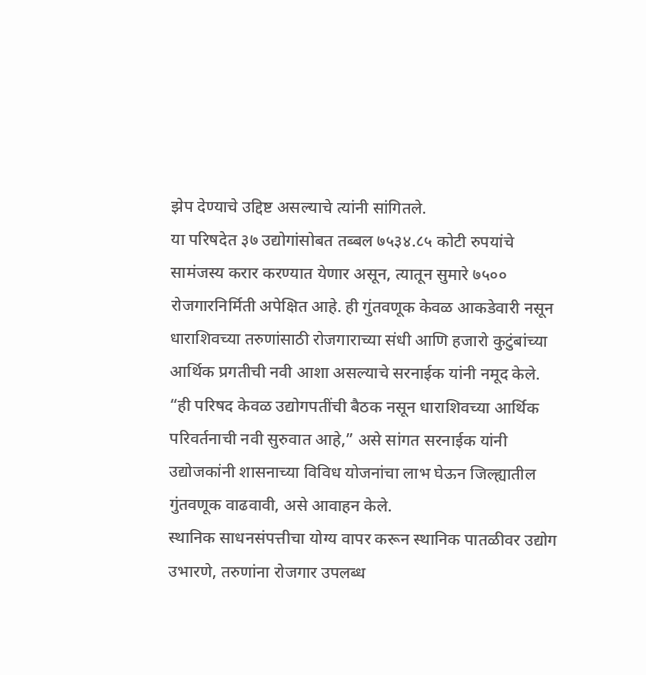झेप देण्याचे उद्दिष्ट असल्याचे त्यांनी सांगितले.
या परिषदेत ३७ उद्योगांसोबत तब्बल ७५३४.८५ कोटी रुपयांचे सामंजस्य करार करण्यात येणार असून, त्यातून सुमारे ७५०० रोजगारनिर्मिती अपेक्षित आहे. ही गुंतवणूक केवळ आकडेवारी नसून धाराशिवच्या तरुणांसाठी रोजगाराच्या संधी आणि हजारो कुटुंबांच्या आर्थिक प्रगतीची नवी आशा असल्याचे सरनाईक यांनी नमूद केले.
“ही परिषद केवळ उद्योगपतींची बैठक नसून धाराशिवच्या आर्थिक परिवर्तनाची नवी सुरुवात आहे,” असे सांगत सरनाईक यांनी उद्योजकांनी शासनाच्या विविध योजनांचा लाभ घेऊन जिल्ह्यातील गुंतवणूक वाढवावी, असे आवाहन केले.
स्थानिक साधनसंपत्तीचा योग्य वापर करून स्थानिक पातळीवर उद्योग उभारणे, तरुणांना रोजगार उपलब्ध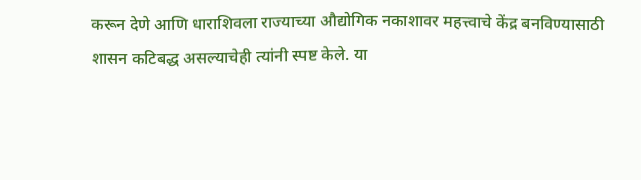करून देणे आणि धाराशिवला राज्याच्या औद्योगिक नकाशावर महत्त्वाचे केंद्र बनविण्यासाठी शासन कटिबद्ध असल्याचेही त्यांनी स्पष्ट केले. या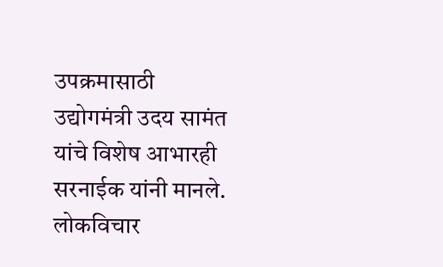उपक्रमासाठी उद्योगमंत्री उदय सामंत यांचे विशेष आभारही सरनाईक यांनी मानले.
लोकविचार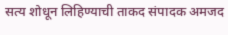सत्य शोधून लिहिण्याची ताकद संपादक अमजद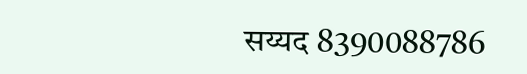सय्यद 8390088786